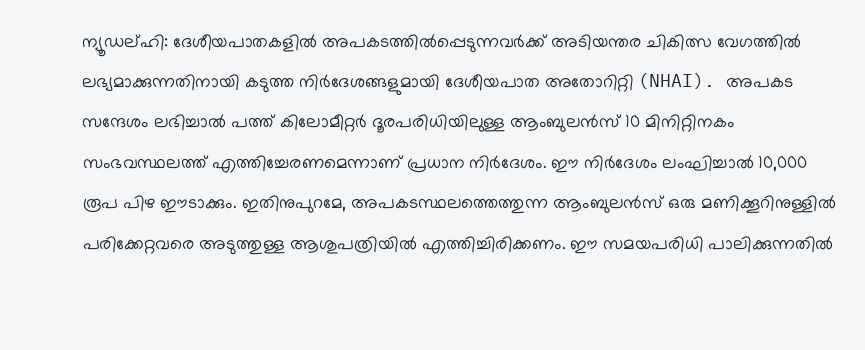ന്യൂഡല്ഹി: ദേശീയപാതകളിൽ അപകടത്തിൽപ്പെടുന്നവർക്ക് അടിയന്തര ചികിത്സ വേഗത്തിൽ ലഭ്യമാക്കുന്നതിനായി കടുത്ത നിർദേശങ്ങളുമായി ദേശീയപാത അതോറിറ്റി (NHAI). അപകട സന്ദേശം ലഭിച്ചാൽ പത്ത് കിലോമീറ്റർ ദൂരപരിധിയിലുള്ള ആംബുലൻസ് 10 മിനിറ്റിനകം സംഭവസ്ഥലത്ത് എത്തിച്ചേരണമെന്നാണ് പ്രധാന നിർദേശം. ഈ നിർദേശം ലംഘിച്ചാൽ 10,000 രൂപ പിഴ ഈടാക്കും. ഇതിനുപുറമേ, അപകടസ്ഥലത്തെത്തുന്ന ആംബുലൻസ് ഒരു മണിക്കൂറിനുള്ളിൽ പരിക്കേറ്റവരെ അടുത്തുള്ള ആശുപത്രിയിൽ എത്തിച്ചിരിക്കണം. ഈ സമയപരിധി പാലിക്കുന്നതിൽ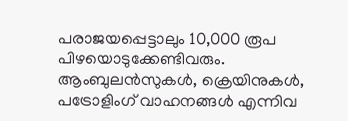പരാജയപ്പെട്ടാലും 10,000 രൂപ പിഴയൊടുക്കേണ്ടിവരും.
ആംബുലൻസുകൾ, ക്രെയിനുകൾ, പട്രോളിംഗ് വാഹനങ്ങൾ എന്നിവ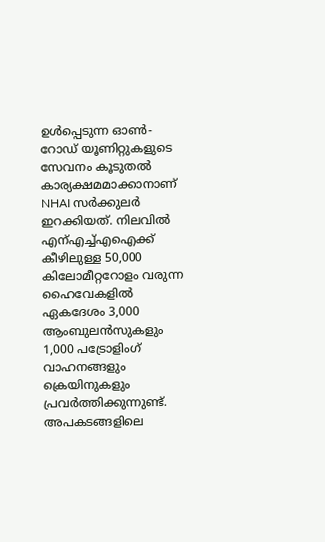ഉൾപ്പെടുന്ന ഓൺ-റോഡ് യൂണിറ്റുകളുടെ സേവനം കൂടുതൽ കാര്യക്ഷമമാക്കാനാണ് NHAI സർക്കുലർ ഇറക്കിയത്. നിലവിൽ എന്എച്ച്എഐക്ക് കീഴിലുള്ള 50,000 കിലോമീറ്ററോളം വരുന്ന ഹൈവേകളിൽ ഏകദേശം 3,000 ആംബുലൻസുകളും 1,000 പട്രോളിംഗ് വാഹനങ്ങളും ക്രെയിനുകളും പ്രവർത്തിക്കുന്നുണ്ട്. അപകടങ്ങളിലെ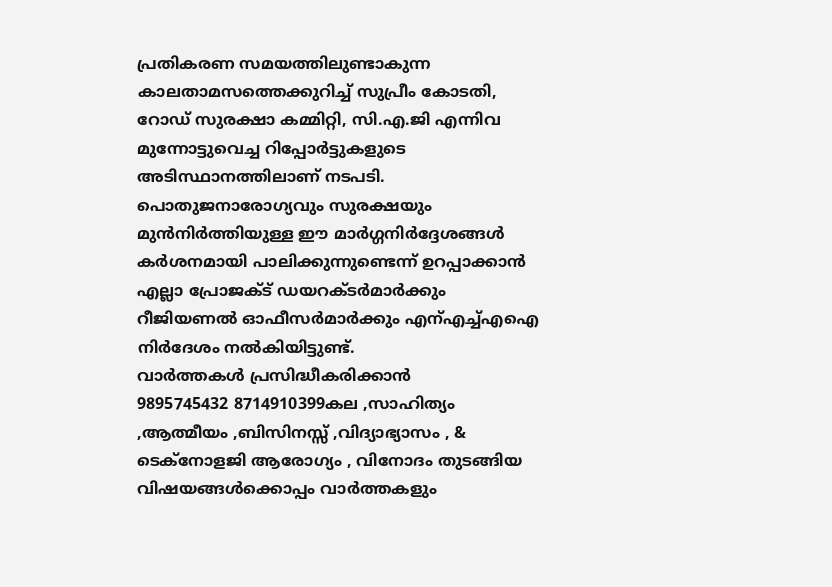പ്രതികരണ സമയത്തിലുണ്ടാകുന്ന കാലതാമസത്തെക്കുറിച്ച് സുപ്രീം കോടതി, റോഡ് സുരക്ഷാ കമ്മിറ്റി, സി.എ.ജി എന്നിവ മുന്നോട്ടുവെച്ച റിപ്പോർട്ടുകളുടെ അടിസ്ഥാനത്തിലാണ് നടപടി. പൊതുജനാരോഗ്യവും സുരക്ഷയും മുൻനിർത്തിയുള്ള ഈ മാർഗ്ഗനിർദ്ദേശങ്ങൾ കർശനമായി പാലിക്കുന്നുണ്ടെന്ന് ഉറപ്പാക്കാൻ എല്ലാ പ്രോജക്ട് ഡയറക്ടർമാർക്കും റീജിയണൽ ഓഫീസർമാർക്കും എന്എച്ച്എഐ നിർദേശം നൽകിയിട്ടുണ്ട്.
വാർത്തകൾ പ്രസിദ്ധീകരിക്കാൻ
9895745432 8714910399കല ,സാഹിത്യം ,ആത്മീയം ,ബിസിനസ്സ് ,വിദ്യാഭ്യാസം , & ടെക്നോളജി ആരോഗ്യം , വിനോദം തുടങ്ങിയ വിഷയങ്ങൾക്കൊപ്പം വാർത്തകളും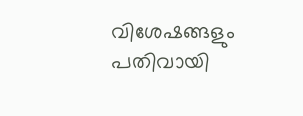വിശേഷങ്ങളും പതിവായി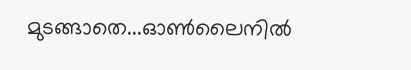മുടങ്ങാതെ...ഓൺലൈനിൽ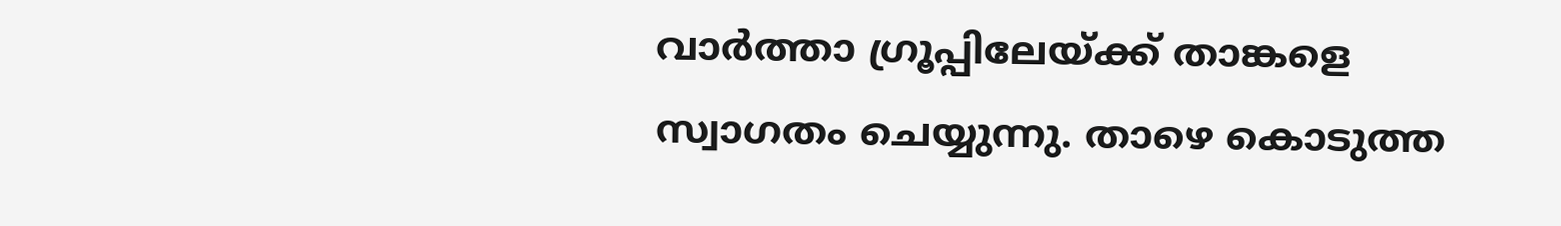വാർത്താ ഗ്രൂപ്പിലേയ്ക്ക് താങ്കളെ സ്വാഗതം ചെയ്യുന്നു. താഴെ കൊടുത്ത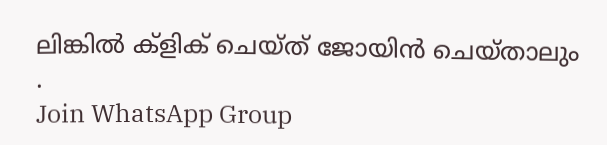ലിങ്കിൽ ക്ളിക് ചെയ്ത് ജോയിൻ ചെയ്താലും .
Join WhatsApp Group